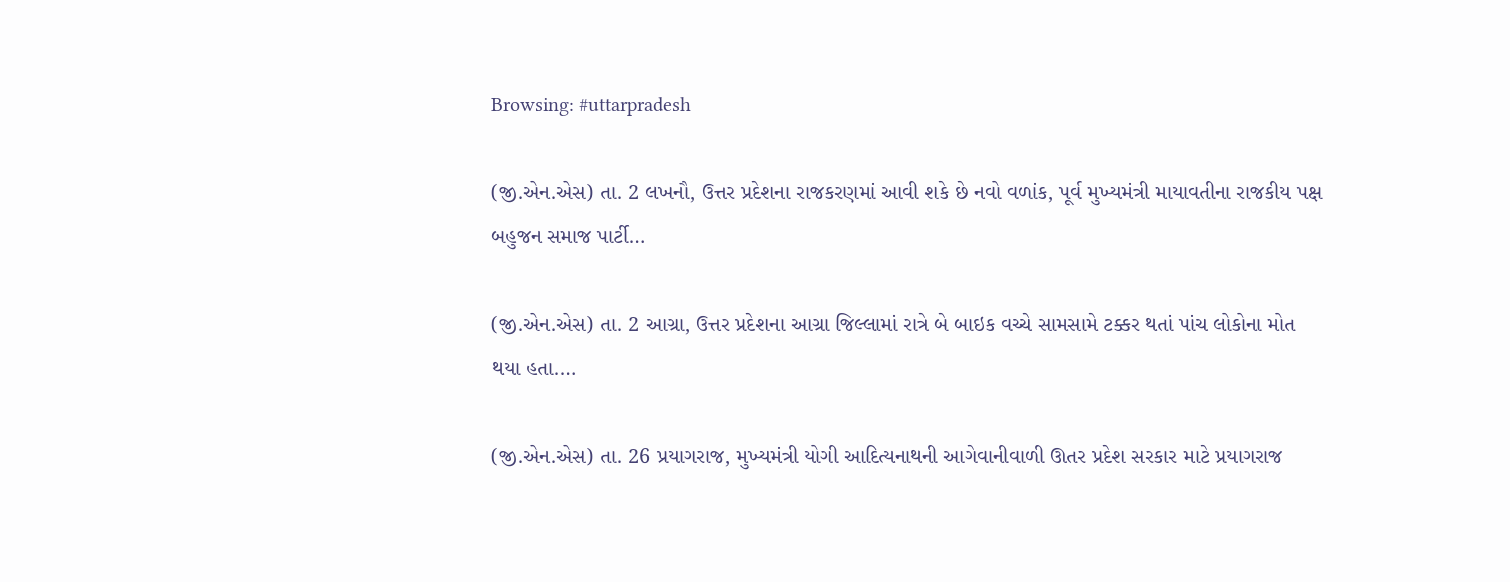Browsing: #uttarpradesh

(જી.એન.એસ) તા. 2 લખનૌ, ઉત્તર પ્રદેશના રાજકરણમાં આવી શકે છે નવો વળાંક, પૂર્વ મુખ્યમંત્રી માયાવતીના રાજકીય પક્ષ બહુજન સમાજ પાર્ટી…

(જી.એન.એસ) તા. 2 આગ્રા, ઉત્તર પ્રદેશના આગ્રા જિલ્લામાં રાત્રે બે બાઇક વચ્ચે સામસામે ટક્કર થતાં પાંચ લોકોના મોત થયા હતા.…

(જી.એન.એસ) તા. 26 પ્રયાગરાજ, મુખ્યમંત્રી યોગી આદિત્યનાથની આગેવાનીવાળી ઊતર પ્રદેશ સરકાર માટે પ્રયાગરાજ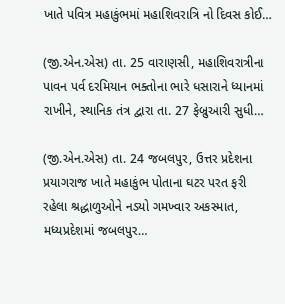ખાતે પવિત્ર મહાકુંભમાં મહાશિવરાત્રિ નો દિવસ કોઈ…

(જી.એન.એસ) તા. 25 વારાણસી, મહાશિવરાત્રીના પાવન પર્વ દરમિયાન ભક્તોના ભારે ધસારાને ધ્યાનમાં રાખીને, સ્થાનિક તંત્ર દ્વારા તા. 27 ફેબ્રુઆરી સુધી…

(જી.એન.એસ) તા. 24 જબલપુર, ઉત્તર પ્રદેશના પ્રયાગરાજ ખાતે મહાકુંભ પોતાના ઘટર પરત ફરી રહેલા શ્રદ્ધાળુઓને નડયો ગમખ્વાર અકસ્માત, મધ્યપ્રદેશમાં જબલપુર…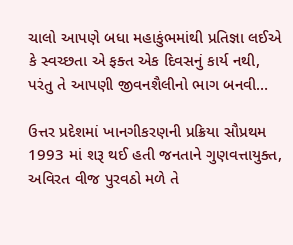ચાલો આપણે બધા મહાકુંભમાંથી પ્રતિજ્ઞા લઈએ કે સ્વચ્છતા એ ફક્ત એક દિવસનું કાર્ય નથી, પરંતુ તે આપણી જીવનશૈલીનો ભાગ બનવી…

ઉત્તર પ્રદેશમાં ખાનગીકરણની પ્રક્રિયા સૌપ્રથમ 1993 માં શરૂ થઈ હતી જનતાને ગુણવત્તાયુક્ત, અવિરત વીજ પુરવઠો મળે તે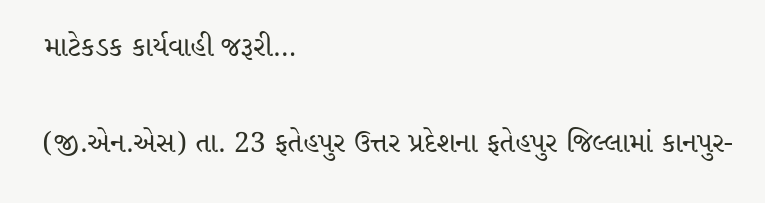માટેકડક કાર્યવાહી જરૂરી…

(જી.એન.એસ) તા. 23 ફતેહપુર ઉત્તર પ્રદેશના ફતેહપુર જિલ્લામાં કાનપુર-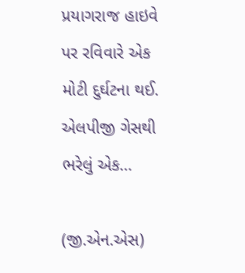પ્રયાગરાજ હાઇવે પર રવિવારે એક મોટી દુર્ઘટના થઈ. એલપીજી ગેસથી ભરેલું એક…

(જી.એન.એસ)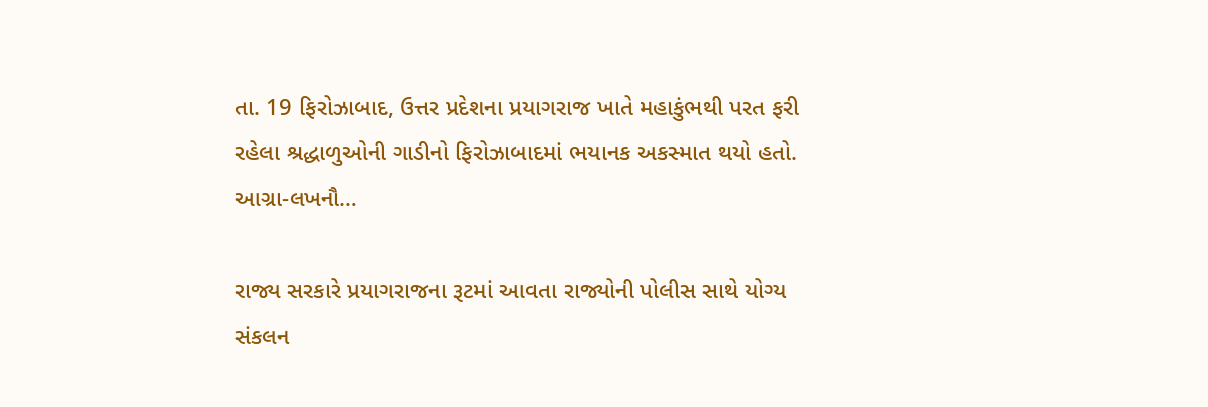તા. 19 ફિરોઝાબાદ, ઉત્તર પ્રદેશના પ્રયાગરાજ ખાતે મહાકુંભથી પરત ફરી રહેલા શ્રદ્ધાળુઓની ગાડીનો ફિરોઝાબાદમાં ભયાનક અકસ્માત થયો હતો. આગ્રા-લખનૌ…

રાજ્ય સરકારે પ્રયાગરાજના રૂટમાં આવતા રાજ્યોની પોલીસ સાથે યોગ્ય સંકલન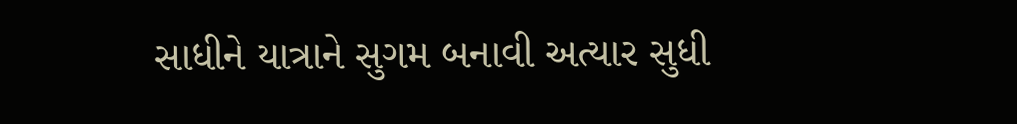સાધીને યાત્રાને સુગમ બનાવી અત્યાર સુધી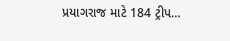પ્રયાગરાજ માટે 184 ટ્રીપ…